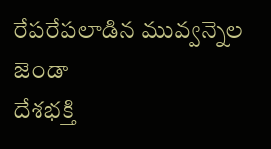రేపరేపలాడిన మువ్వన్నెల జెండా
దేశభక్తి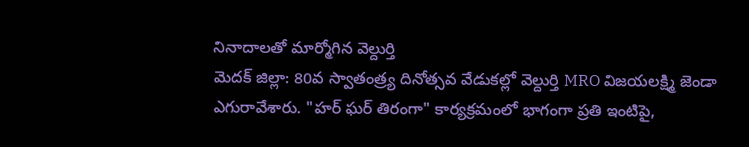నినాదాలతో మార్మోగిన వెల్దుర్తి
మెదక్ జిల్లా: 80వ స్వాతంత్ర్య దినోత్సవ వేడుకల్లో వెల్దుర్తి MRO విజయలక్ష్మి జెండా ఎగురావేశారు. "హర్ ఘర్ తిరంగా" కార్యక్రమంలో భాగంగా ప్రతి ఇంటిపై,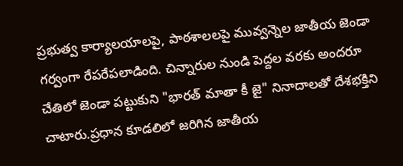ప్రభుత్వ కార్యాలయాలపై, పాఠశాలలపై మువ్వన్నెల జాతీయ జెండా గర్వంగా రేపరేపలాడింది. చిన్నారుల నుండి పెద్దల వరకు అందరూ చేతిలో జెండా పట్టుకుని "భారత్ మాతా కీ జై" నినాదాలతో దేశభక్తిని చాటారు.ప్రధాన కూడలిలో జరిగిన జాతీయ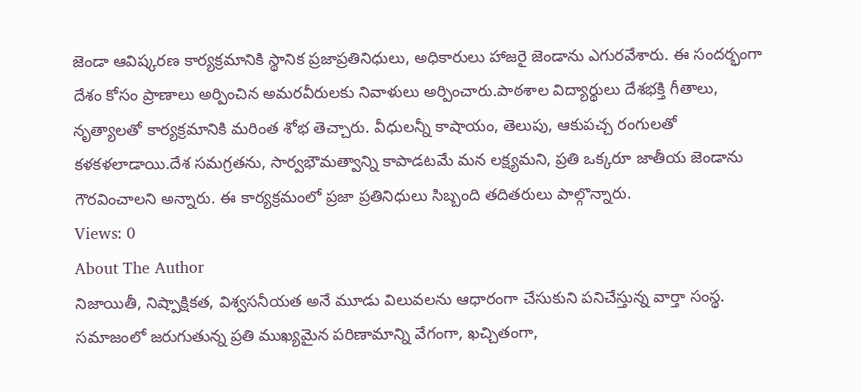జెండా ఆవిష్కరణ కార్యక్రమానికి స్థానిక ప్రజాప్రతినిధులు, అధికారులు హాజరై జెండాను ఎగురవేశారు. ఈ సందర్భంగా దేశం కోసం ప్రాణాలు అర్పించిన అమరవీరులకు నివాళులు అర్పించారు.పాఠశాల విద్యార్థులు దేశభక్తి గీతాలు, నృత్యాలతో కార్యక్రమానికి మరింత శోభ తెచ్చారు. వీధులన్నీ కాషాయం, తెలుపు, ఆకుపచ్చ రంగులతో కళకళలాడాయి.దేశ సమగ్రతను, సార్వభౌమత్వాన్ని కాపాడటమే మన లక్ష్యమని, ప్రతి ఒక్కరూ జాతీయ జెండాను గౌరవించాలని అన్నారు. ఈ కార్యక్రమంలో ప్రజా ప్రతినిధులు సిబ్బంది తదితరులు పాల్గొన్నారు.
Views: 0
About The Author
నిజాయితీ, నిష్పాక్షికత, విశ్వసనీయత అనే మూడు విలువలను ఆధారంగా చేసుకుని పనిచేస్తున్న వార్తా సంస్థ. సమాజంలో జరుగుతున్న ప్రతి ముఖ్యమైన పరిణామాన్ని వేగంగా, ఖచ్చితంగా,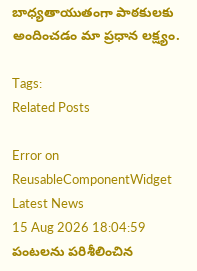బాధ్యతాయుతంగా పాఠకులకు అందించడం మా ప్రధాన లక్ష్యం.

Tags:
Related Posts

Error on ReusableComponentWidget
Latest News
15 Aug 2026 18:04:59
పంటలను పరిశీలించిన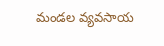మండల వ్యవసాయ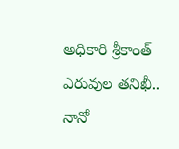అధికారి శ్రీకాంత్
ఎరువుల తనిఖీ.. నానో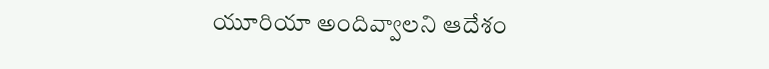యూరియా అందివ్వాలని ఆదేశం